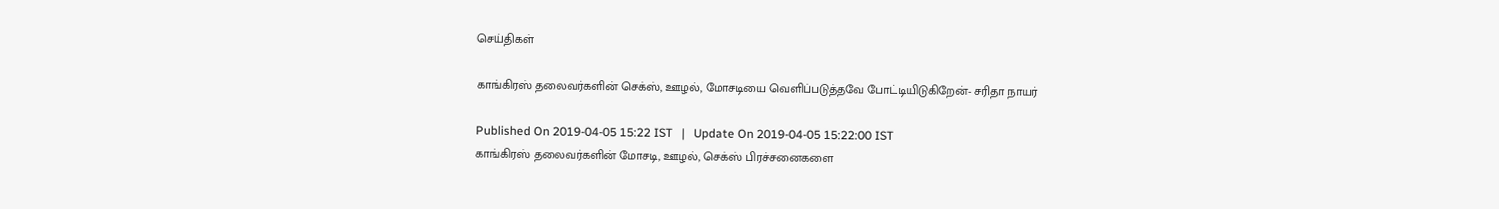செய்திகள்

காங்கிரஸ் தலைவர்களின் செக்ஸ், ஊழல், மோசடியை வெளிப்படுத்தவே போட்டியிடுகிறேன்- சரிதா நாயர்

Published On 2019-04-05 15:22 IST   |   Update On 2019-04-05 15:22:00 IST
காங்கிரஸ் தலைவர்களின் மோசடி, ஊழல், செக்ஸ் பிரச்சனைகளை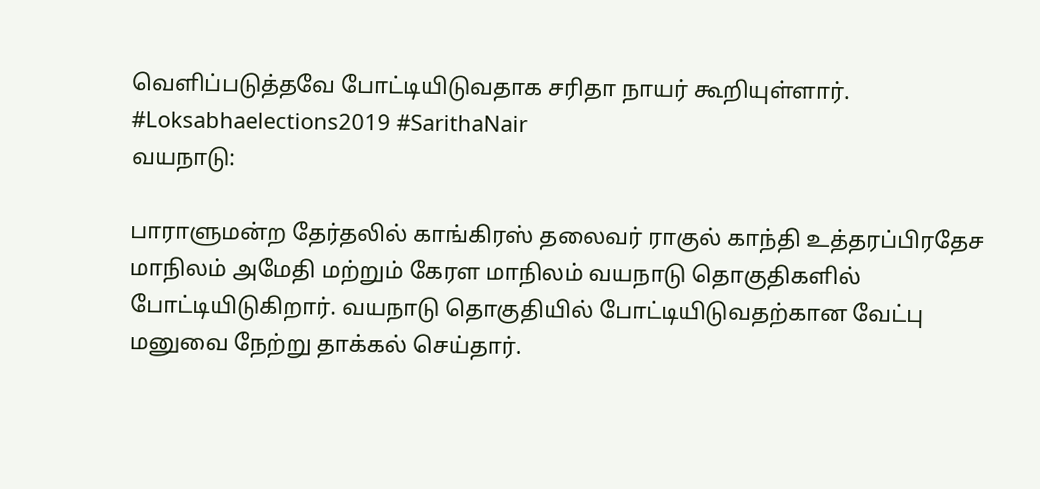வெளிப்படுத்தவே போட்டியிடுவதாக சரிதா நாயர் கூறியுள்ளார். #Loksabhaelections2019 #SarithaNair
வயநாடு:

பாராளுமன்ற தேர்தலில் காங்கிரஸ் தலைவர் ராகுல் காந்தி உத்தரப்பிரதேச மாநிலம் அமேதி மற்றும் கேரள மாநிலம் வயநாடு தொகுதிகளில் போட்டியிடுகிறார். வயநாடு தொகுதியில் போட்டியிடுவதற்கான வேட்பு மனுவை நேற்று தாக்கல் செய்தார்.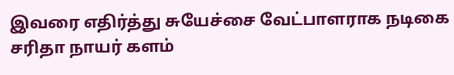இவரை எதிர்த்து சுயேச்சை வேட்பாளராக நடிகை சரிதா நாயர் களம்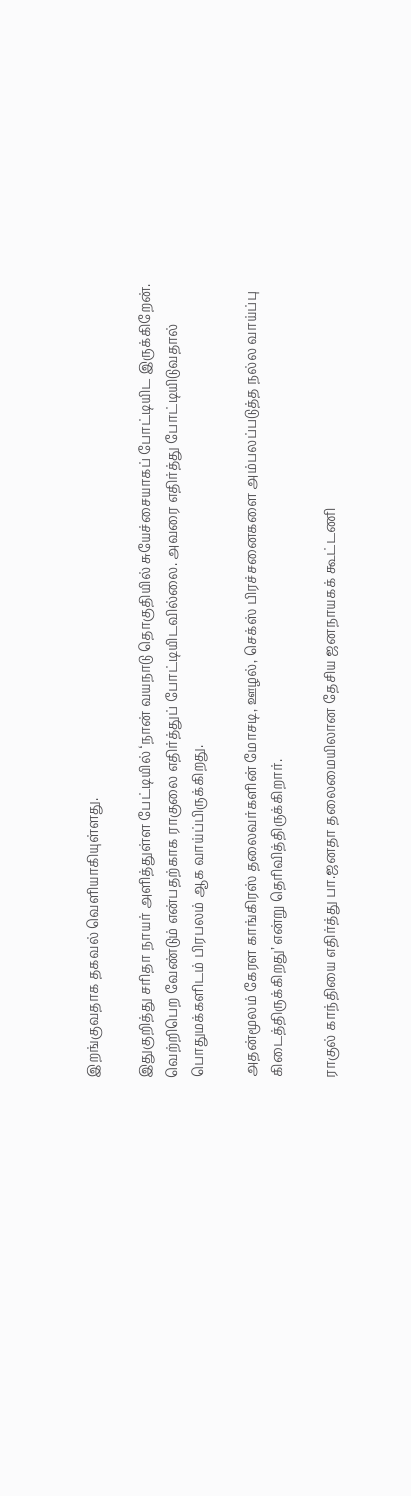இறங்குவதாக தகவல் வெளியாகியுள்ளது.

இதுகுறித்து சரிதா நாயர் அளித்துள்ள பேட்டியில் ‘நான் வயநாடு தொகுதியில் சுயேச்சையாகப் போட்டியிட இருக்கிறேன். வெற்றிபெற வேண்டும் என்பதற்காக ராகுலை எதிர்த்துப் போட்டியிடவில்லை. அவரை எதிர்த்து போட்டியிடுவதால் பொதுமக்களிடம் பிரபலம் ஆக வாய்ப்பிருக்கிறது.

அதன்மூலம் கேரள காங்கிரஸ் தலைவர்களின் மோசடி, ஊழல், செக்ஸ் பிரச்சனைகளை அம்பலப்படுத்த நல்ல வாய்ப்பு கிடைத்திருக்கிறது’ என்று தெரிவித்திருக்கிறார்.

ராகுல் காந்தியை எதிர்த்து பா.ஜனதா தலைமையிலான தேசிய ஜனநாயகக் கூட்டணி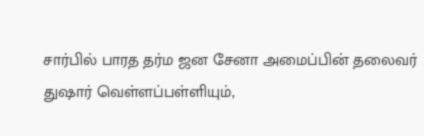சார்பில் பாரத தர்ம ஜன சேனா அமைப்பின் தலைவர் துஷார் வெள்ளப்பள்ளியும்,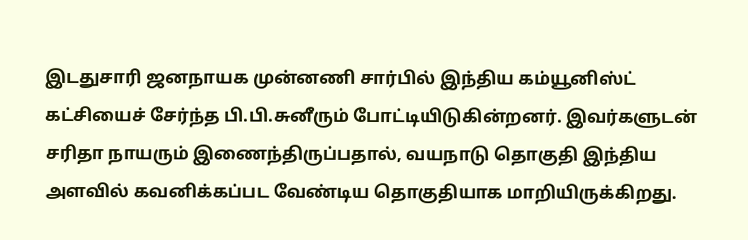இடதுசாரி ஜனநாயக முன்னணி சார்பில் இந்திய கம்யூனிஸ்ட் கட்சியைச் சேர்ந்த பி.பி.சுனீரும் போட்டியிடுகின்றனர். இவர்களுடன் சரிதா நாயரும் இணைந்திருப்பதால், வயநாடு தொகுதி இந்திய அளவில் கவனிக்கப்பட வேண்டிய தொகுதியாக மாறியிருக்கிறது.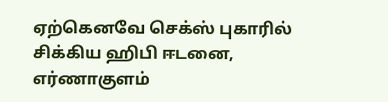ஏற்கெனவே செக்ஸ் புகாரில் சிக்கிய ஹிபி ஈடனை, எர்ணாகுளம்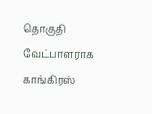தொகுதி வேட்பாளராக காங்கிரஸ்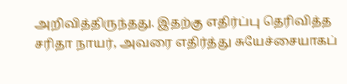அறிவித்திருந்தது. இதற்கு எதிர்ப்பு தெரிவித்த சரிதா நாயர், அவரை எதிர்த்து சுயேச்சையாகப்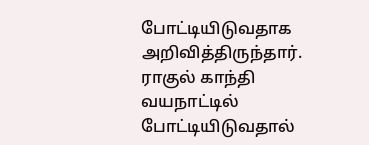போட்டியிடுவதாக அறிவித்திருந்தார். ராகுல் காந்தி வயநாட்டில் போட்டியிடுவதால்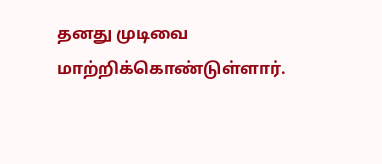தனது முடிவை மாற்றிக்கொண்டுள்ளார்.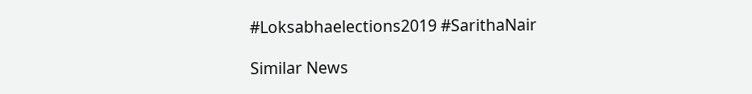#Loksabhaelections2019 #SarithaNair

Similar News